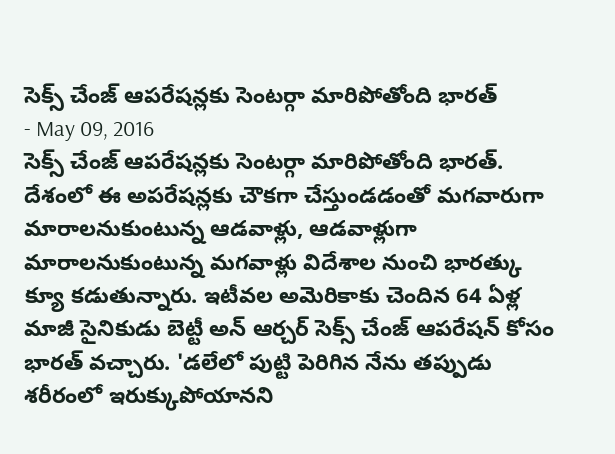సెక్స్ చేంజ్ ఆపరేషన్లకు సెంటర్గా మారిపోతోంది భారత్
- May 09, 2016
సెక్స్ చేంజ్ ఆపరేషన్లకు సెంటర్గా మారిపోతోంది భారత్. దేశంలో ఈ అపరేషన్లకు చౌకగా చేస్తుండడంతో మగవారుగా మారాలనుకుంటున్న ఆడవాళ్లు, ఆడవాళ్లుగా మారాలనుకుంటున్న మగవాళ్లు విదేశాల నుంచి భారత్కు క్యూ కడుతున్నారు. ఇటీవల అమెరికాకు చెందిన 64 ఏళ్ల మాజీ సైనికుడు బెట్టీ అన్ ఆర్చర్ సెక్స్ చేంజ్ ఆపరేషన్ కోసం భారత్ వచ్చారు. 'డలేలో పుట్టి పెరిగిన నేను తప్పుడు శరీరంలో ఇరుక్కుపోయానని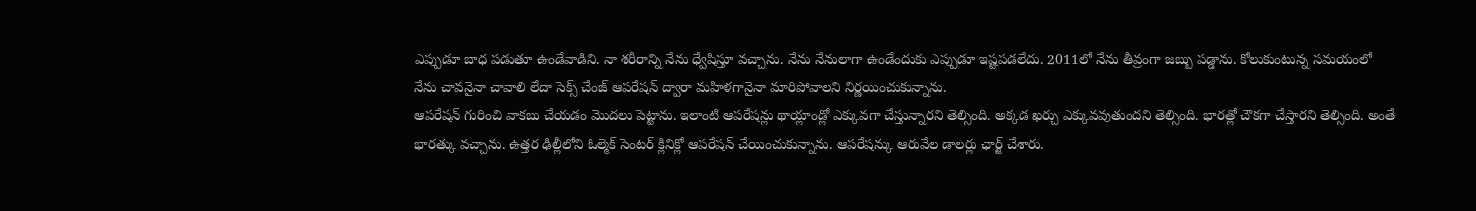ఎప్పుడూ బాధ పడుతూ ఉండేవాడిని. నా శరీరాన్ని నేను ధ్వేషిస్తూ వచ్చాను. నేను నేనులాగా ఉండేందుకు ఎప్పుడూ ఇష్టపడలేదు. 2011లో నేను తీవ్రంగా జబ్బు పడ్డాను. కోలుకుంటున్న సమయంలో నేను చావనైనా చావాలి లేదా సెక్స్ చేంజ్ ఆపరేషన్ ద్వారా మహిళగానైనా మారిపోవాలని నిర్ణయించుకున్నాను.
ఆపరేషన్ గురించి వాకబు చేయడం మొదలు పెట్టాను. ఇలాంటి ఆపరేషన్లు థాయ్లాండ్లో ఎక్కువగా చేస్తున్నారని తెల్సింది. అక్కడ ఖర్చు ఎక్కువవుతుందని తెల్సింది. భారత్లో చౌకగా చేస్తారని తెల్సింది. అంతే భారత్కు వచ్చాను. ఉత్తర ఢిల్లీలోని ఓల్మెక్ సెంటర్ క్లినిక్లో ఆపరేషన్ చేయించుకున్నాను. ఆపరేషన్కు ఆరువేల డాలర్లు ఛార్జ్ చేశారు.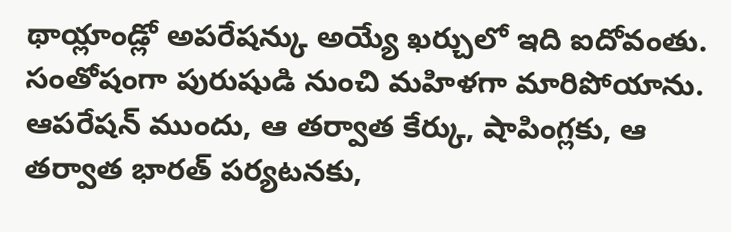థాయ్లాండ్లో అపరేషన్కు అయ్యే ఖర్చులో ఇది ఐదోవంతు. సంతోషంగా పురుషుడి నుంచి మహిళగా మారిపోయాను. ఆపరేషన్ ముందు, ఆ తర్వాత కేర్కు, షాపింగ్లకు, ఆ తర్వాత భారత్ పర్యటనకు,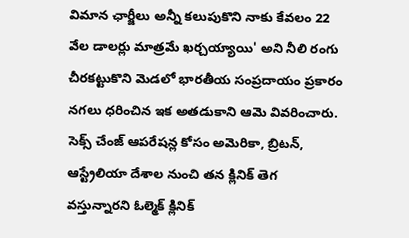విమాన ఛార్జీలు అన్నీ కలుపుకొని నాకు కేవలం 22 వేల డాలర్లు మాత్రమే ఖర్చయ్యాయి' అని నీలి రంగు చీరకట్టుకొని మెడలో భారతీయ సంప్రదాయం ప్రకారం నగలు ధరించిన ఇక అతడుకాని ఆమె వివరించారు.
సెక్స్ చేంజ్ ఆపరేషన్ల కోసం అమెరికా, బ్రిటన్, ఆస్ట్రేలియా దేశాల నుంచి తన క్లినిక్ తెగ వస్తున్నారని ఓల్మెక్ క్లినిక్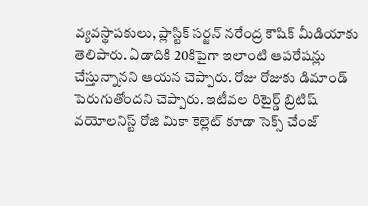వ్యవస్థాపకులు, ప్లాస్టిక్ సర్జన్ నరేంద్ర కౌషిక్ మీడియాకు తెలిపారు. ఏడాదికి 20కిపైగా ఇలాంటి ఆపరేషన్లు చేస్తున్నానని ఆయన చెప్పారు. రోజు రోజుకు డిమాండ్ పెరుగుతోందని చెప్పారు. ఇటీవల రిటైర్డ్ బ్రిటిష్ వయోలనిస్ట్ రోజి మికా కెల్లెట్ కూడా సెక్స్ చేంజ్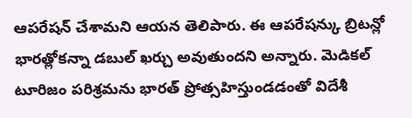ఆపరేషన్ చేశామని ఆయన తెలిపారు. ఈ ఆపరేషన్కు బ్రిటన్లో భారత్లోకన్నా డబుల్ ఖర్చు అవుతుందని అన్నారు. మెడికల్ టూరిజం పరిశ్రమను భారత్ ప్రోత్సహిస్తుండడంతో విదేశీ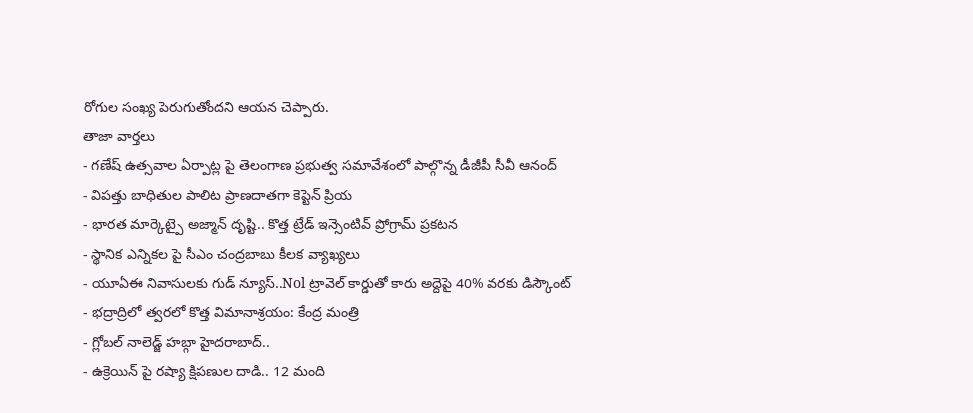రోగుల సంఖ్య పెరుగుతోందని ఆయన చెప్పారు.
తాజా వార్తలు
- గణేష్ ఉత్సవాల ఏర్పాట్ల పై తెలంగాణ ప్రభుత్వ సమావేశంలో పాల్గొన్న డీజీపీ సీవీ ఆనంద్
- విపత్తు బాధితుల పాలిట ప్రాణదాతగా కెప్టెన్ ప్రియ
- భారత మార్కెట్పై అజ్మాన్ దృష్టి.. కొత్త ట్రేడ్ ఇన్సెంటివ్ ప్రోగ్రామ్ ప్రకటన
- స్థానిక ఎన్నికల పై సీఎం చంద్రబాబు కీలక వ్యాఖ్యలు
- యూఏఈ నివాసులకు గుడ్ న్యూస్..Nol ట్రావెల్ కార్డుతో కారు అద్దెపై 40% వరకు డిస్కౌంట్
- భద్రాద్రిలో త్వరలో కొత్త విమానాశ్రయం: కేంద్ర మంత్రి
- గ్లోబల్ నాలెడ్జ్ హబ్గా హైదరాబాద్..
- ఉక్రెయిన్ పై రష్యా క్షిపణుల దాడి.. 12 మంది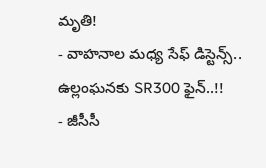మృతి!
- వాహనాల మధ్య సేఫ్ డిస్టెన్స్.. ఉల్లంఘనకు SR300 ఫైన్..!!
- జీసీసీ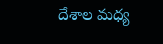దేశాల మధ్య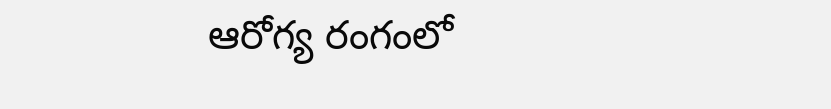ఆరోగ్య రంగంలో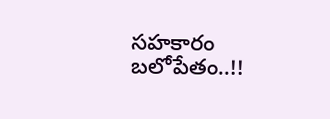సహకారం బలోపేతం..!!